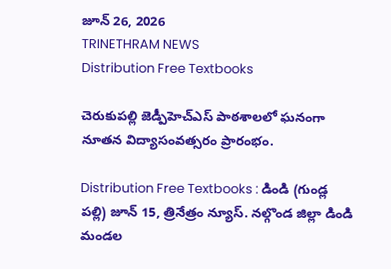జూన్ 26, 2026
TRINETHRAM NEWS
Distribution Free Textbooks

చెరుకుపల్లి జెడ్పీహెచ్ఎస్ పాఠశాలలో ఘనంగా నూతన విద్యాసంవత్సరం ప్రారంభం.

Distribution Free Textbooks : డిండి (గుండ్ల పల్లి) జూన్ 15, త్రినేత్రం న్యూస్. నల్గొండ జిల్లా డిండి మండల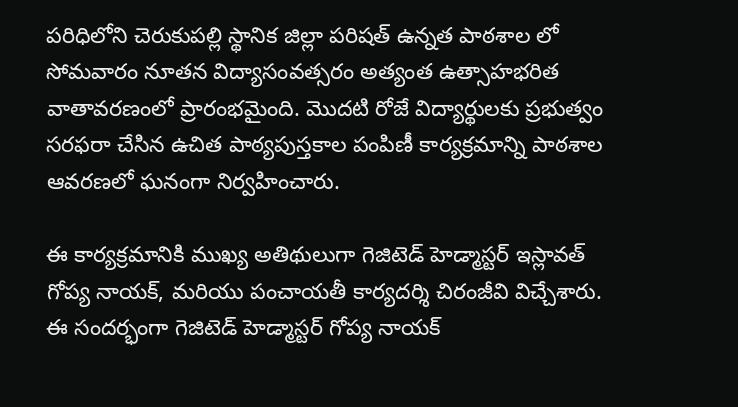పరిధిలోని చెరుకుపల్లి స్థానిక జిల్లా పరిషత్ ఉన్నత పాఠశాల లో సోమవారం నూతన విద్యాసంవత్సరం అత్యంత ఉత్సాహభరిత వాతావరణంలో ప్రారంభమైంది. మొదటి రోజే విద్యార్థులకు ప్రభుత్వం సరఫరా చేసిన ఉచిత పాఠ్యపుస్తకాల పంపిణీ కార్యక్రమాన్ని పాఠశాల ఆవరణలో ఘనంగా నిర్వహించారు.

ఈ కార్యక్రమానికి ముఖ్య అతిథులుగా గెజిటెడ్ హెడ్మాస్టర్ ఇస్లావత్ గోప్య నాయక్, మరియు పంచాయతీ కార్యదర్శి చిరంజీవి విచ్చేశారు. ఈ సందర్భంగా గెజిటెడ్ హెడ్మాస్టర్ గోప్య నాయక్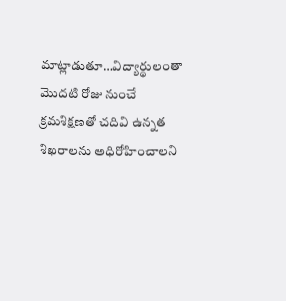మాట్లాడుతూ…విద్యార్థులంతా మొదటి రోజు నుంచే క్రమశిక్షణతో చదివి ఉన్నత శిఖరాలను అధిరోహించాలని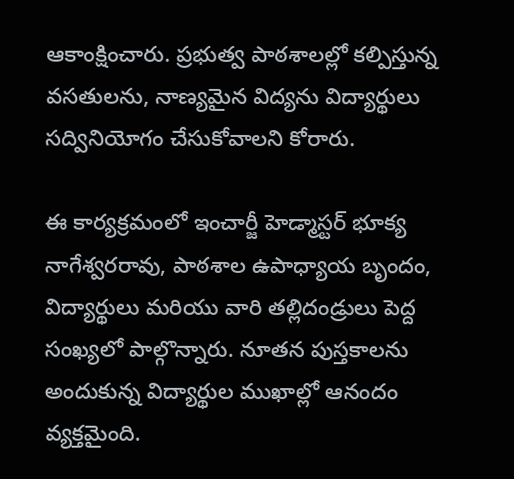ఆకాంక్షించారు. ప్రభుత్వ పాఠశాలల్లో కల్పిస్తున్న వసతులను, నాణ్యమైన విద్యను విద్యార్థులు సద్వినియోగం చేసుకోవాలని కోరారు.

ఈ కార్యక్రమంలో ఇంచార్జీ హెడ్మాస్టర్ భూక్య నాగేశ్వరరావు, పాఠశాల ఉపాధ్యాయ బృందం, విద్యార్థులు మరియు వారి తల్లిదండ్రులు పెద్ద సంఖ్యలో పాల్గొన్నారు. నూతన పుస్తకాలను అందుకున్న విద్యార్థుల ముఖాల్లో ఆనందం వ్యక్తమైంది.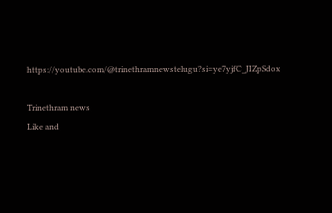https://youtube.com/@trinethramnewstelugu?si=ye7yjfC_JIZpSdox

Trinethram news
Like and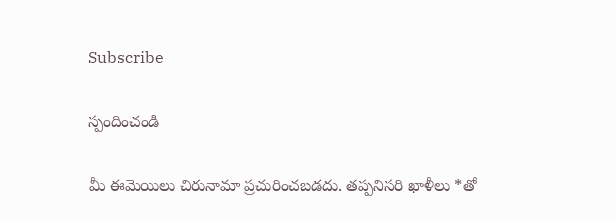Subscribe

స్పందించండి

మీ ఈమెయిలు చిరునామా ప్రచురించబడదు. తప్పనిసరి ఖాళీలు *తో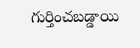గుర్తించబడ్డాయి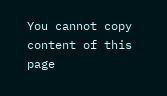You cannot copy content of this page